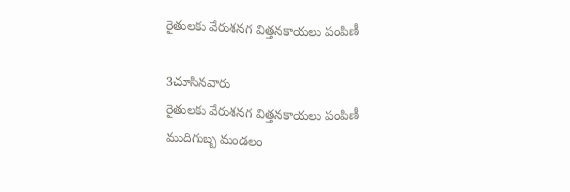రైతులకు వేరుశనగ విత్తనకాయలు పంపిణీ

3చూసినవారు
రైతులకు వేరుశనగ విత్తనకాయలు పంపిణీ
ముదిగుబ్బ మండలం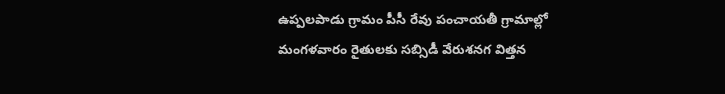ఉప్పలపాడు గ్రామం పీసీ రేవు పంచాయతీ గ్రామాల్లో మంగళవారం రైతులకు సబ్సిడీ వేరుశనగ విత్తన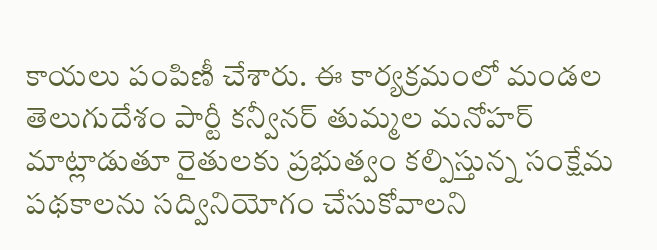కాయలు పంపిణీ చేశారు. ఈ కార్యక్రమంలో మండల తెలుగుదేశం పార్టీ కన్వీనర్ తుమ్మల మనోహర్ మాట్లాడుతూ రైతులకు ప్రభుత్వం కల్పిస్తున్న సంక్షేమ పథకాలను సద్వినియోగం చేసుకోవాలని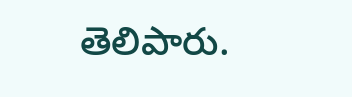తెలిపారు.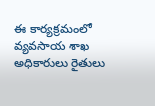ఈ కార్యక్రమంలో వ్యవసాయ శాఖ అధికారులు రైతులు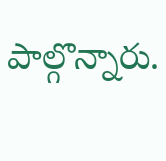పాల్గొన్నారు.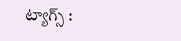ట్యాగ్స్ :